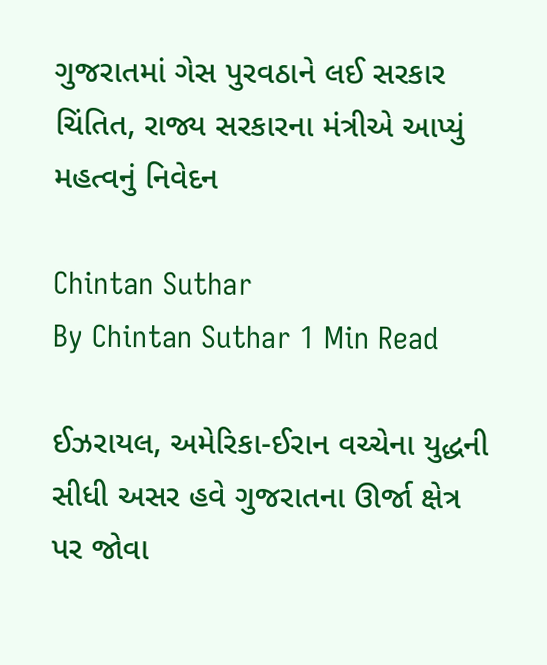ગુજરાતમાં ગેસ પુરવઠાને લઈ સરકાર ચિંતિત, રાજ્ય સરકારના મંત્રીએ આપ્યું મહત્વનું નિવેદન

Chintan Suthar
By Chintan Suthar 1 Min Read

ઈઝરાયલ, અમેરિકા-ઈરાન વચ્ચેના યુદ્ધની સીધી અસર હવે ગુજરાતના ઊર્જા ક્ષેત્ર પર જોવા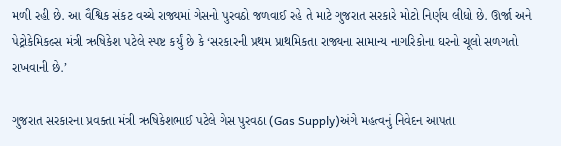મળી રહી છે. આ વૈશ્વિક સંકટ વચ્ચે રાજ્યમાં ગેસનો પુરવઠો જળવાઈ રહે તે માટે ગુજરાત સરકારે મોટો નિર્ણય લીધો છે. ઊર્જા અને પેટ્રોકેમિકલ્સ મંત્રી ઋષિકેશ પટેલે સ્પષ્ટ કર્યું છે કે ‘સરકારની પ્રથમ પ્રાથમિકતા રાજ્યના સામાન્ય નાગરિકોના ઘરનો ચૂલો સળગતો રાખવાની છે.’

ગુજરાત સરકારના પ્રવક્તા મંત્રી ઋષિકેશભાઈ પટેલે ગેસ પુરવઠા (Gas Supply)અંગે મહત્વનું નિવેદન આપતા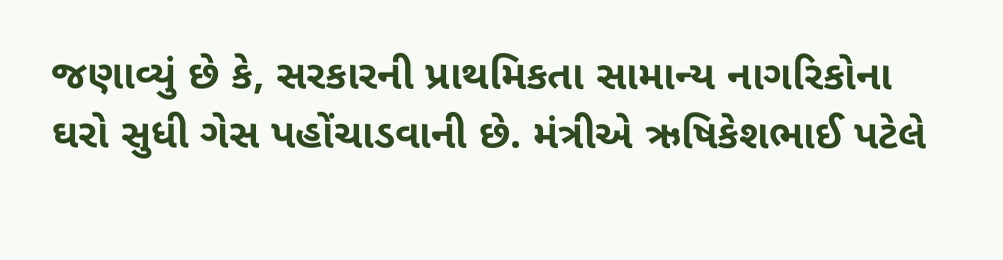જણાવ્યું છે કે, સરકારની પ્રાથમિકતા સામાન્ય નાગરિકોના ઘરો સુધી ગેસ પહોંચાડવાની છે. મંત્રીએ ઋષિકેશભાઈ પટેલે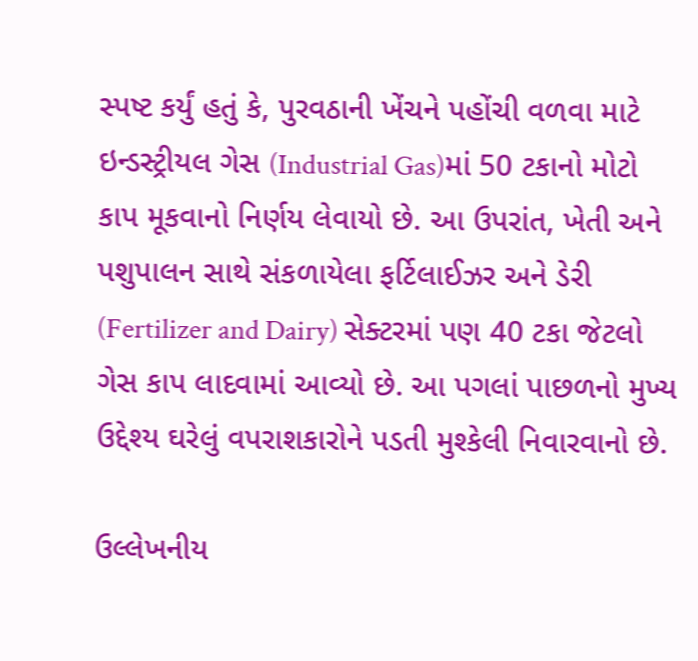સ્પષ્ટ કર્યું હતું કે, પુરવઠાની ખેંચને પહોંચી વળવા માટે ઇન્ડસ્ટ્રીયલ ગેસ (Industrial Gas)માં 50 ટકાનો મોટો કાપ મૂકવાનો નિર્ણય લેવાયો છે. આ ઉપરાંત, ખેતી અને પશુપાલન સાથે સંકળાયેલા ફર્ટિલાઈઝર અને ડેરી (Fertilizer and Dairy) સેક્ટરમાં પણ 40 ટકા જેટલો ગેસ કાપ લાદવામાં આવ્યો છે. આ પગલાં પાછળનો મુખ્ય ઉદ્દેશ્ય ઘરેલું વપરાશકારોને પડતી મુશ્કેલી નિવારવાનો છે.

ઉલ્લેખનીય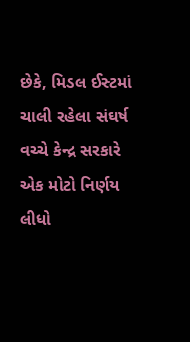છેકે, મિડલ ઈસ્ટમાં ચાલી રહેલા સંઘર્ષ વચ્ચે કેન્દ્ર સરકારે એક મોટો નિર્ણય લીધો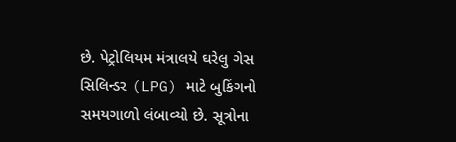છે. પેટ્રોલિયમ મંત્રાલયે ઘરેલુ ગેસ સિલિન્ડર (LPG) માટે બુકિંગનો સમયગાળો લંબાવ્યો છે. સૂત્રોના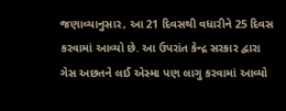જણાવ્યાનુસાર, આ 21 દિવસથી વધારીને 25 દિવસ કરવામાં આવ્યો છે. આ ઉપરાંત કેન્દ્ર સરકાર દ્વારા ગેસ અછતને લઈ એસ્મા પણ લાગુ કરવામાં આવ્યો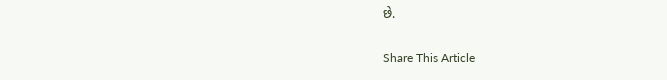છે.

Share This Article